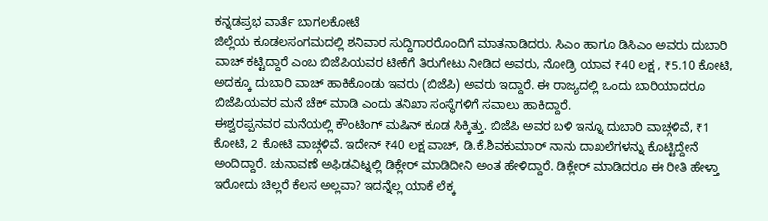ಕನ್ನಡಪ್ರಭ ವಾರ್ತೆ ಬಾಗಲಕೋಟೆ
ಜಿಲ್ಲೆಯ ಕೂಡಲಸಂಗಮದಲ್ಲಿ ಶನಿವಾರ ಸುದ್ದಿಗಾರರೊಂದಿಗೆ ಮಾತನಾಡಿದರು. ಸಿಎಂ ಹಾಗೂ ಡಿಸಿಎಂ ಅವರು ದುಬಾರಿ ವಾಚ್ ಕಟ್ಟಿದ್ದಾರೆ ಎಂಬ ಬಿಜೆಪಿಯವರ ಟೀಕೆಗೆ ತಿರುಗೇಟು ನೀಡಿದ ಅವರು, ನೋಡ್ರಿ ಯಾವ ₹40 ಲಕ್ಷ , ₹5.10 ಕೋಟಿ, ಅದಕ್ಕೂ ದುಬಾರಿ ವಾಚ್ ಹಾಕಿಕೊಂಡು ಇವರು (ಬಿಜೆಪಿ) ಅವರು ಇದ್ದಾರೆ. ಈ ರಾಜ್ಯದಲ್ಲಿ ಒಂದು ಬಾರಿಯಾದರೂ ಬಿಜೆಪಿಯವರ ಮನೆ ಚೆಕ್ ಮಾಡಿ ಎಂದು ತನಿಖಾ ಸಂಸ್ಥೆಗಳಿಗೆ ಸವಾಲು ಹಾಕಿದ್ದಾರೆ.
ಈಶ್ವರಪ್ಪನವರ ಮನೆಯಲ್ಲಿ ಕೌಂಟಿಂಗ್ ಮಷಿನ್ ಕೂಡ ಸಿಕ್ಕಿತ್ತು. ಬಿಜೆಪಿ ಅವರ ಬಳಿ ಇನ್ನೂ ದುಬಾರಿ ವಾಚ್ಗಳಿವೆ, ₹1 ಕೋಟಿ, 2 ಕೋಟಿ ವಾಚ್ಗಳಿವೆ. ಇದೇನ್ ₹40 ಲಕ್ಷ ವಾಚ್, ಡಿ.ಕೆ.ಶಿವಕುಮಾರ್ ನಾನು ದಾಖಲೆಗಳನ್ನು ಕೊಟ್ಟಿದ್ದೇನೆ ಅಂದಿದ್ದಾರೆ. ಚುನಾವಣೆ ಅಫಿಡವಿಟ್ನಲ್ಲಿ ಡಿಕ್ಲೇರ್ ಮಾಡಿದೀನಿ ಅಂತ ಹೇಳಿದ್ದಾರೆ. ಡಿಕ್ಲೇರ್ ಮಾಡಿದರೂ ಈ ರೀತಿ ಹೇಳ್ತಾ ಇರೋದು ಚಿಲ್ಲರೆ ಕೆಲಸ ಅಲ್ಲವಾ? ಇದನ್ನೆಲ್ಲ ಯಾಕೆ ಲೆಕ್ಕ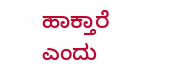ಹಾಕ್ತಾರೆ ಎಂದು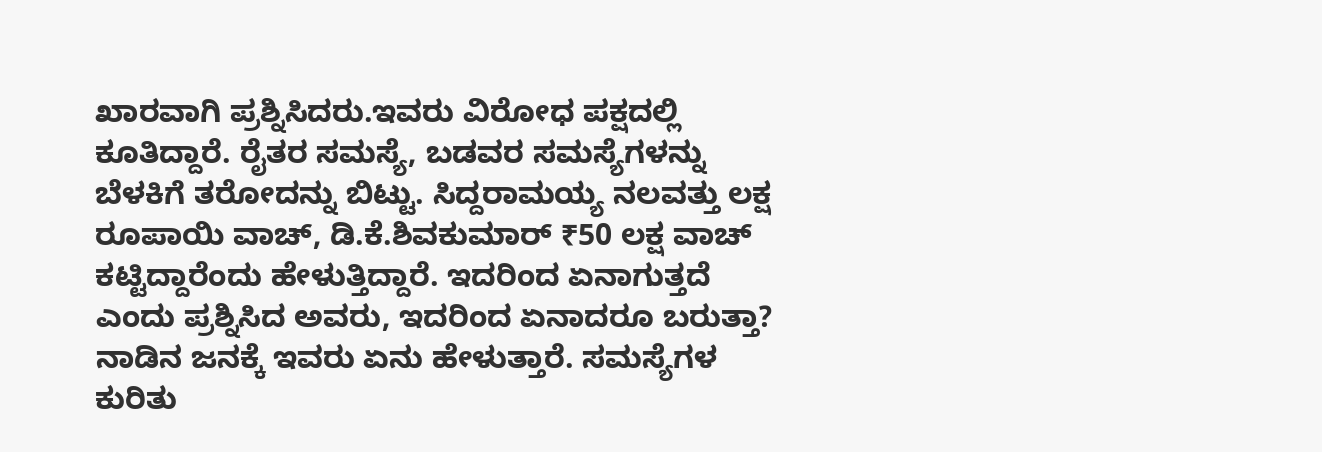ಖಾರವಾಗಿ ಪ್ರಶ್ನಿಸಿದರು.ಇವರು ವಿರೋಧ ಪಕ್ಷದಲ್ಲಿ ಕೂತಿದ್ದಾರೆ. ರೈತರ ಸಮಸ್ಯೆ, ಬಡವರ ಸಮಸ್ಯೆಗಳನ್ನು ಬೆಳಕಿಗೆ ತರೋದನ್ನು ಬಿಟ್ಟು. ಸಿದ್ದರಾಮಯ್ಯ ನಲವತ್ತು ಲಕ್ಷ ರೂಪಾಯಿ ವಾಚ್, ಡಿ.ಕೆ.ಶಿವಕುಮಾರ್ ₹50 ಲಕ್ಷ ವಾಚ್ ಕಟ್ಟಿದ್ದಾರೆಂದು ಹೇಳುತ್ತಿದ್ದಾರೆ. ಇದರಿಂದ ಏನಾಗುತ್ತದೆ ಎಂದು ಪ್ರಶ್ನಿಸಿದ ಅವರು, ಇದರಿಂದ ಏನಾದರೂ ಬರುತ್ತಾ? ನಾಡಿನ ಜನಕ್ಕೆ ಇವರು ಏನು ಹೇಳುತ್ತಾರೆ. ಸಮಸ್ಯೆಗಳ ಕುರಿತು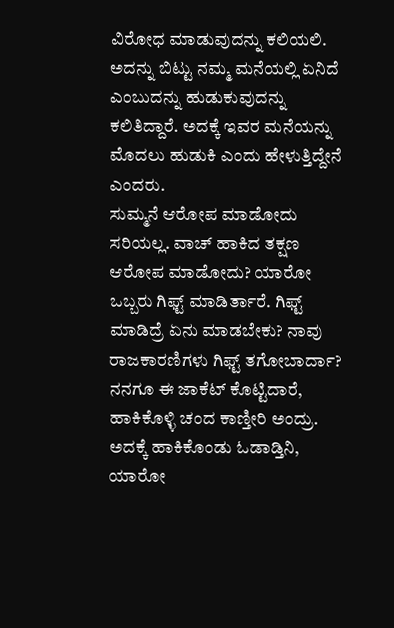ವಿರೋಧ ಮಾಡುವುದನ್ನು ಕಲಿಯಲಿ. ಅದನ್ನು ಬಿಟ್ಟು ನಮ್ಮ ಮನೆಯಲ್ಲಿ ಏನಿದೆ ಎಂಬುದನ್ನು ಹುಡುಕುವುದನ್ನು ಕಲಿತಿದ್ದಾರೆ. ಅದಕ್ಕೆ ಇವರ ಮನೆಯನ್ನು ಮೊದಲು ಹುಡುಕಿ ಎಂದು ಹೇಳುತ್ತಿದ್ದೇನೆ ಎಂದರು.
ಸುಮ್ಮನೆ ಆರೋಪ ಮಾಡೋದು ಸರಿಯಲ್ಲ. ವಾಚ್ ಹಾಕಿದ ತಕ್ಷಣ ಆರೋಪ ಮಾಡೋದು? ಯಾರೋ ಒಬ್ಬರು ಗಿಫ್ಟ್ ಮಾಡಿರ್ತಾರೆ. ಗಿಫ್ಟ್ ಮಾಡಿದ್ರೆ ಏನು ಮಾಡಬೇಕು? ನಾವು ರಾಜಕಾರಣಿಗಳು ಗಿಫ್ಟ್ ತಗೋಬಾರ್ದಾ? ನನಗೂ ಈ ಜಾಕೆಟ್ ಕೊಟ್ಟಿದಾರೆ, ಹಾಕಿಕೊಳ್ಳಿ ಚಂದ ಕಾಣ್ತೀರಿ ಅಂದ್ರು. ಅದಕ್ಕೆ ಹಾಕಿಕೊಂಡು ಓಡಾಡ್ತಿನಿ, ಯಾರೋ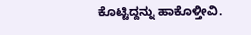ಕೊಟ್ಟಿದ್ದನ್ನು ಹಾಕೊಳ್ತೀವಿ.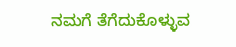ನಮಗೆ ತೆಗೆದುಕೊಳ್ಳುವ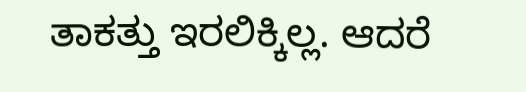ತಾಕತ್ತು ಇರಲಿಕ್ಕಿಲ್ಲ. ಆದರೆ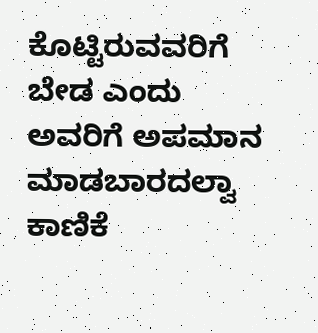ಕೊಟ್ಟಿರುವವರಿಗೆ ಬೇಡ ಎಂದು ಅವರಿಗೆ ಅಪಮಾನ ಮಾಡಬಾರದಲ್ವಾ ಕಾಣಿಕೆ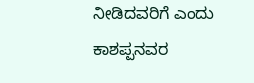ನೀಡಿದವರಿಗೆ ಎಂದು ಕಾಶಪ್ಪನವರ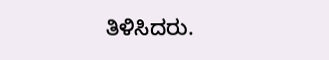ತಿಳಿಸಿದರು.